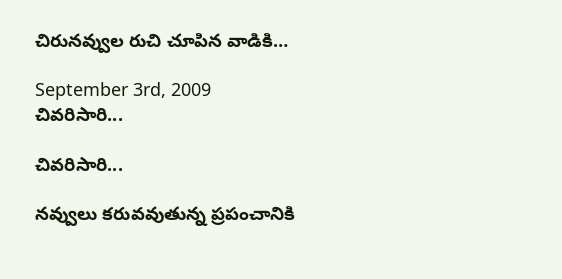చిరునవ్వుల రుచి చూపిన వాడికి…

September 3rd, 2009
చివరిసారి...

చివరిసారి...

నవ్వులు కరువవుతున్న ప్రపంచానికి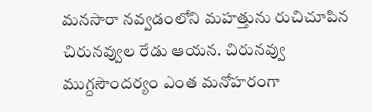మనసారా నవ్వడంలోని మహత్తును రుచిచూపిన చిరునవ్వుల రేడు ఆయన. చిరునవ్వు ముగ్దసౌందర్యం ఎంత మనోహరంగా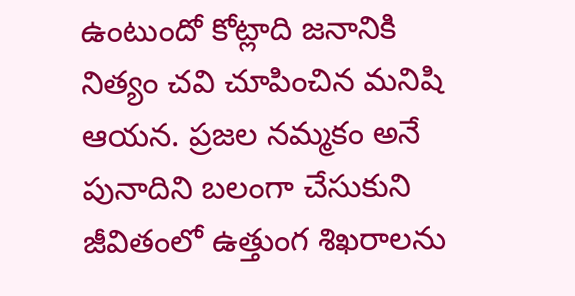ఉంటుందో కోట్లాది జనానికి నిత్యం చవి చూపించిన మనిషి ఆయన. ప్రజల నమ్మకం అనే పునాదిని బలంగా చేసుకుని జీవితంలో ఉత్తుంగ శిఖరాలను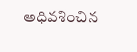అధివశించిన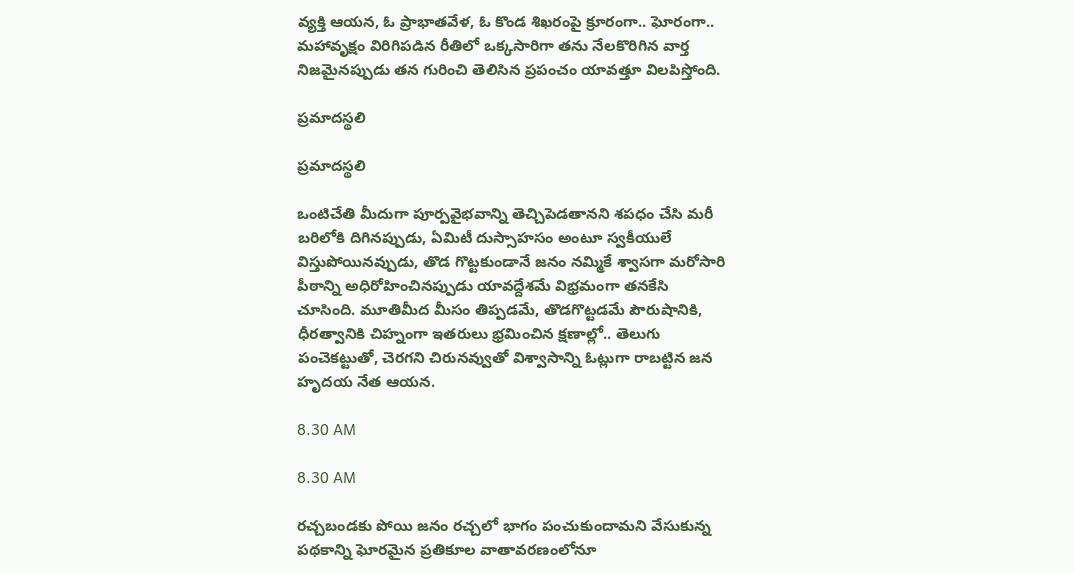వ్యక్తి ఆయన, ఓ ప్రాభాతవేళ, ఓ కొండ శిఖరంపై క్రూరంగా.. ఘోరంగా.. మహావృక్షం విరిగిపడిన రీతిలో ఒక్కసారిగా తను నేలకొరిగిన వార్త నిజమైనప్పుడు తన గురించి తెలిసిన ప్రపంచం యావత్తూ విలపిస్తోంది.

ప్రమాదస్థలి

ప్రమాదస్థలి

ఒంటిచేతి మీదుగా పూర్పవైభవాన్ని తెచ్చిపెడతానని శపధం చేసి మరీ బరిలోకి దిగినప్పుడు, ఏమిటీ దుస్సాహసం అంటూ స్వకీయులే విస్తుపోయినవ్పుడు, తొడ గొట్టకుండానే జనం నమ్మికే శ్వాసగా మరోసారి పీఠాన్ని అధిరోహించినప్పుడు యావద్దేశమే విభ్రమంగా తనకేసి చూసింది. మూతిమీద మీసం తిప్పడమే, తొడగొట్టడమే పౌరుషానికి, ధీరత్వానికి చిహ్నంగా ఇతరులు భ్రమించిన క్షణాల్లో.. తెలుగు పంచెకట్టుతో, చెరగని చిరునవ్వుతో విశ్వాసాన్ని ఓట్లుగా రాబట్టిన జన హృదయ నేత ఆయన.

8.30 AM

8.30 AM

రచ్చబండకు పోయి జనం రచ్చలో భాగం పంచుకుందామని వేసుకున్న పథకాన్ని ఘోరమైన ప్రతికూల వాతావరణంలోనూ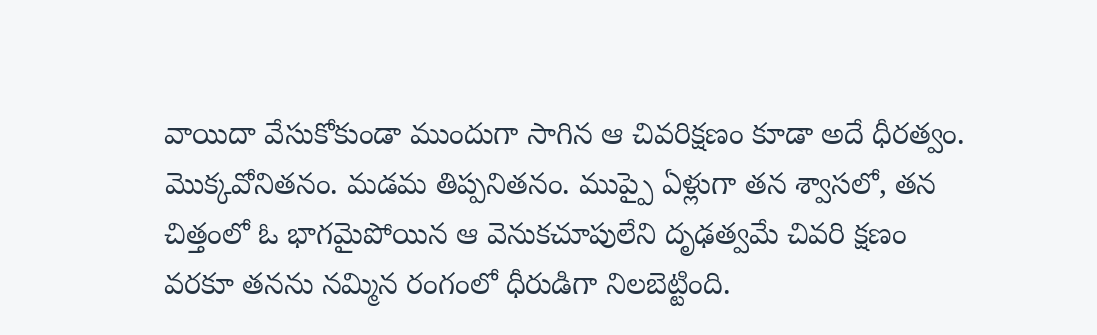వాయిదా వేసుకోకుండా ముందుగా సాగిన ఆ చివరిక్షణం కూడా అదే ధీరత్వం. మొక్కవోనితనం. మడమ తిప్పనితనం. ముప్పై ఏళ్లుగా తన శ్వాసలో, తన చిత్తంలో ఓ భాగమైపోయిన ఆ వెనుకచూపులేని దృఢత్వమే చివరి క్షణం వరకూ తనను నమ్మిన రంగంలో ధీరుడిగా నిలబెట్టింది.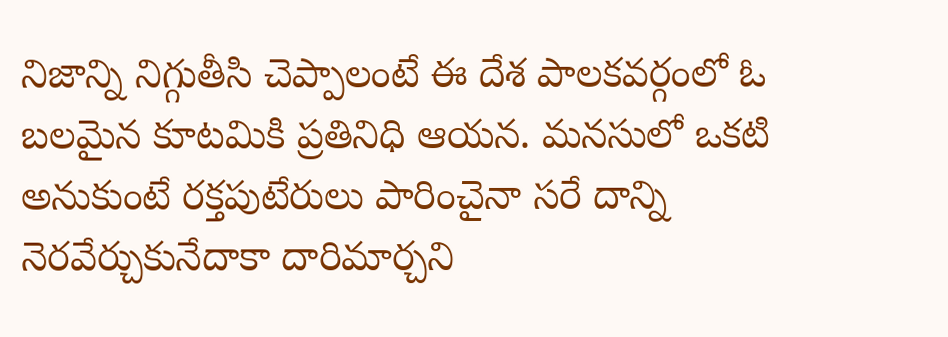నిజాన్ని నిగ్గుతీసి చెప్పాలంటే ఈ దేశ పాలకవర్గంలో ఓ బలమైన కూటమికి ప్రతినిధి ఆయన. మనసులో ఒకటి అనుకుంటే రక్తపుటేరులు పారించైనా సరే దాన్ని నెరవేర్చుకునేదాకా దారిమార్చని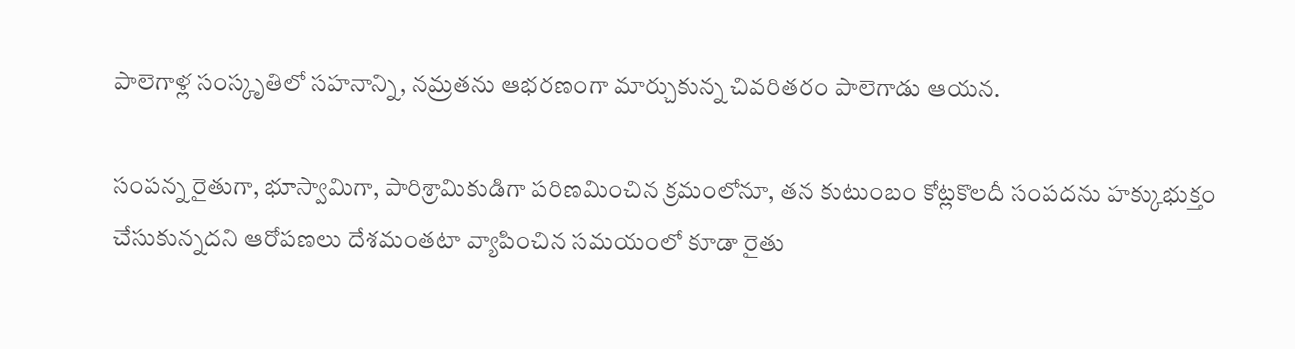పాలెగాళ్ల సంస్కృతిలో సహనాన్ని, నమ్రతను ఆభరణంగా మార్చుకున్న చివరితరం పాలెగాడు ఆయన.

సంపన్న రైతుగా, భూస్వామిగా, పారిశ్రామికుడిగా పరిణమించిన క్రమంలోనూ, తన కుటుంబం కోట్లకొలదీ సంపదను హక్కుభుక్తం చేసుకున్నదని ఆరోపణలు దేశమంతటా వ్యాపించిన సమయంలో కూడా రైతు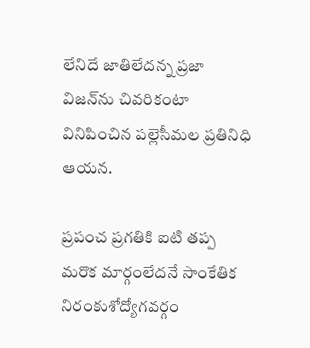లేనిదే జాతిలేదన్న ప్రజా విజన్‌ను చివరికంటా వినిపించిన పల్లెసీమల ప్రతినిధి ఆయన.

ప్రపంచ ప్రగతికి ఐటి తప్ప మరొక మార్గంలేదనే సాంకేతిక నిరంకుశోద్యోగవర్గం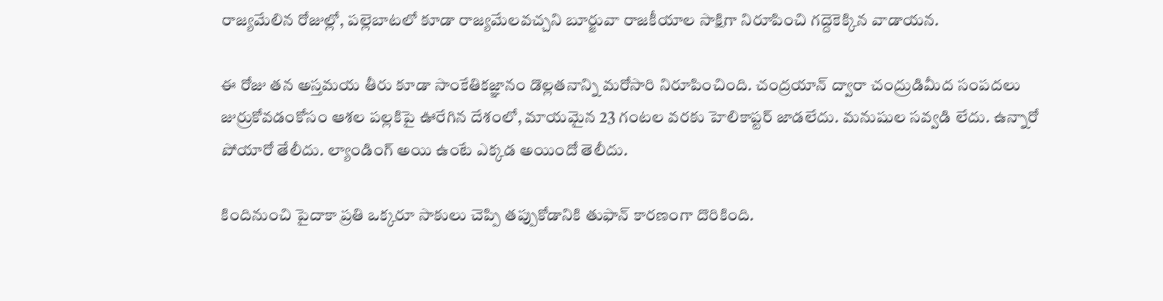రాజ్యమేలిన రోజుల్లో, పల్లెబాటలో కూడా రాజ్యమేలవచ్చని బూర్జువా రాజకీయాల సాక్షిగా నిరూపించి గద్దెకెక్కిన వాడాయన.

ఈ రోజు తన అస్తమయ తీరు కూడా సాంకేతికజ్ఞానం డొల్లతనాన్ని మరోసారి నిరూపించింది. చంద్రయాన్ ద్వారా చంద్రుడిమీద సంపదలు జుర్రుకోవడంకోసం ఆశల పల్లకిపై ఊరేగిన దేశంలో, మాయమైన 23 గంటల వరకు హెలికాప్టర్ జాడలేదు. మనుషుల సవ్వడి లేదు. ఉన్నారో పోయారో తేలీదు. ల్యాండింగ్ అయి ఉంటే ఎక్కడ అయిందో తెలీదు.

కిందినుంచి పైదాకా ప్రతి ఒక్కరూ సాకులు చెప్పి తప్పుకోడానికి తుఫాన్ కారణంగా దొరికింది.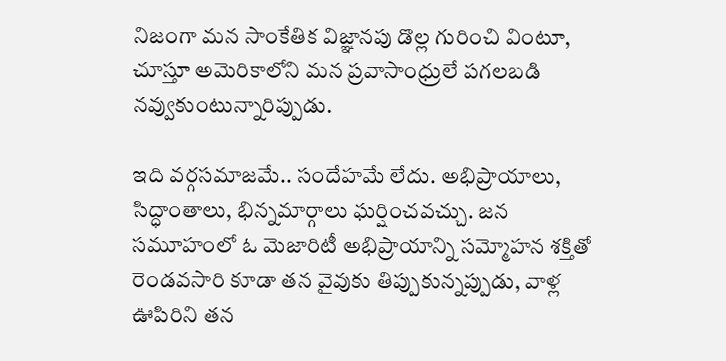నిజంగా మన సాంకేతిక విజ్ఞానపు డొల్ల గురించి వింటూ, చూస్తూ అమెరికాలోని మన ప్రవాసాంధ్రులే పగలబడి నవ్వుకుంటున్నారిప్పుడు.

ఇది వర్గసమాజమే.. సందేహమే లేదు. అభిప్రాయాలు, సిద్ధాంతాలు, భిన్నమార్గాలు ఘర్షించవచ్చు. జన సమూహంలో ఓ మెజారిటీ అభిప్రాయాన్ని సమ్మోహన శక్తితో రెండవసారి కూడా తన వైవుకు తిప్పుకున్నప్పుడు, వాళ్ల ఊపిరిని తన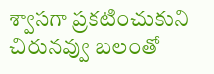శ్వాసగా ప్రకటించుకుని చిరునవ్వు బలంతో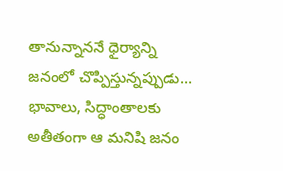తానున్నాననే ధైర్యాన్ని జనంలో చొప్పిస్తున్నప్పుడు… భావాలు, సిద్ధాంతాలకు అతీతంగా ఆ మనిషి జనం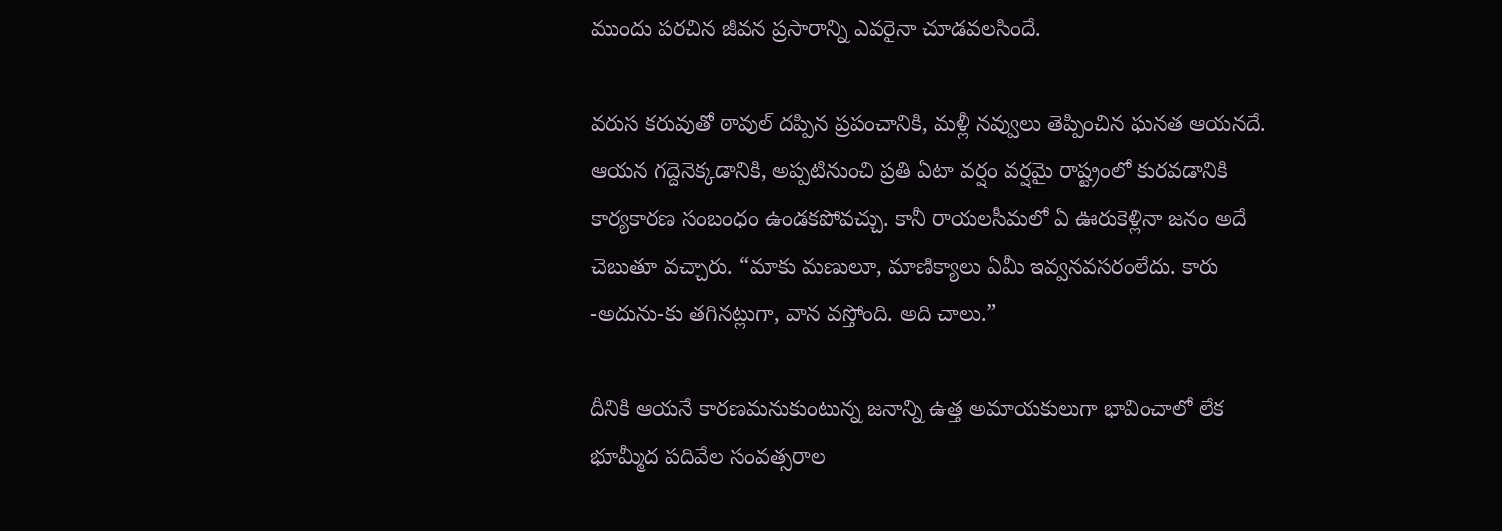ముందు పరచిన జీవన ప్రసారాన్ని ఎవరైనా చూడవలసిందే.

వరుస కరువుతో ఠావుల్ దప్పిన ప్రపంచానికి, మళ్లీ నవ్వులు తెప్పించిన ఘనత ఆయనదే. ఆయన గద్దెనెక్కడానికి, అప్పటినుంచి ప్రతి ఏటా వర్షం వర్షమై రాష్ట్రంలో కురవడానికి కార్యకారణ సంబంధం ఉండకపోవచ్చు. కానీ రాయలసీమలో ఏ ఊరుకెళ్లినా జనం అదే చెబుతూ వచ్చారు. “మాకు మణులూ, మాణిక్యాలు ఏమీ ఇవ్వనవసరంలేదు. కారు -అదును-కు తగినట్లుగా, వాన వస్తోంది. అది చాలు.”

దీనికి ఆయనే కారణమనుకుంటున్న జనాన్ని ఉత్త అమాయకులుగా భావించాలో లేక భూమ్మీద పదివేల సంవత్సరాల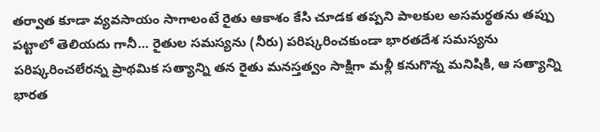తర్వాత కూడా వ్యవసాయం సాగాలంటే రైతు ఆకాశం కేసి చూడక తప్పని పాలకుల అసమర్థతను తప్పు పట్టాలో తెలియదు గానీ… రైతుల సమస్యను (నీరు) పరిష్కరించకుండా భారతదేశ సమస్యను పరిష్కరించలేరన్న ప్రాథమిక సత్యాన్ని తన రైతు మనస్తత్వం సాక్షిగా మళ్లీ కనుగొన్న మనిషికి, ఆ సత్యాన్ని భారత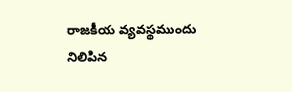రాజకీయ వ్యవస్థముందు నిలిపిన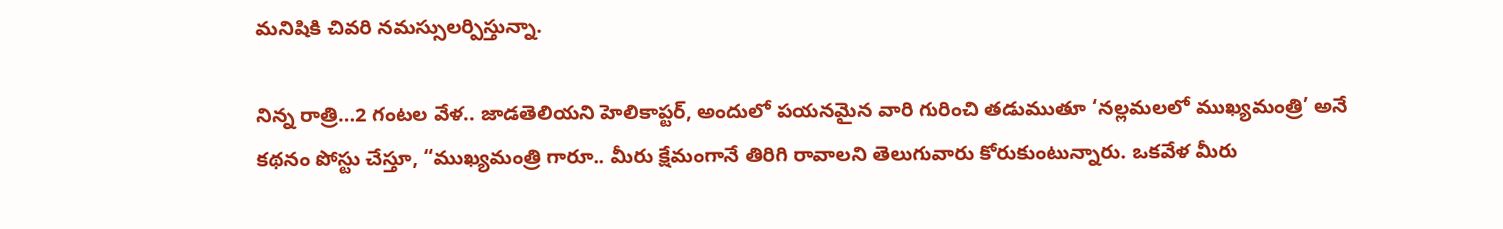మనిషికి చివరి నమస్సులర్పిస్తున్నా.

నిన్న రాత్రి…2 గంటల వేళ.. జాడతెలియని హెలికాప్టర్, అందులో పయనమైన వారి గురించి తడుముతూ ‘నల్లమలలో ముఖ్యమంత్రి’ అనే కథనం పోస్టు చేస్తూ, “ముఖ్యమంత్రి గారూ.. మీరు క్షేమంగానే తిరిగి రావాలని తెలుగువారు కోరుకుంటున్నారు. ఒకవేళ మీరు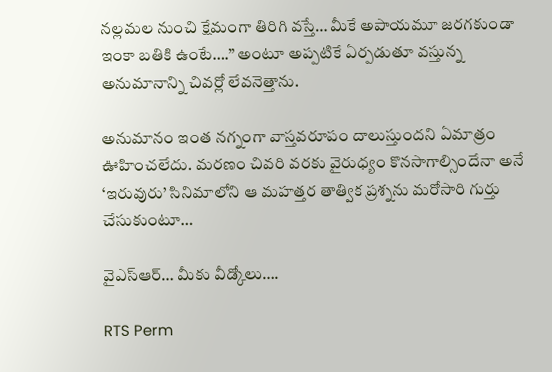నల్లమల నుంచి క్షేమంగా తిరిగి వస్తే… మీకే అపాయమూ జరగకుండా ఇంకా బతికి ఉంటే….” అంటూ అప్పటికే ఏర్పడుతూ వస్తున్న అనుమానాన్ని చివర్లో లేవనెత్తాను.

అనుమానం ఇంత నగ్నంగా వాస్తవరూపం దాలుస్తుందని ఏమాత్రం ఊహించలేదు. మరణం చివరి వరకు వైరుధ్యం కొనసాగాల్సిందేనా అనే ‘ఇరువురు’ సినిమాలోని ఆ మహత్తర తాత్విక ప్రశ్నను మరోసారి గుర్తు చేసుకుంటూ…

వైఎస్ఆర్… మీకు వీడ్కోలు….

RTS Perm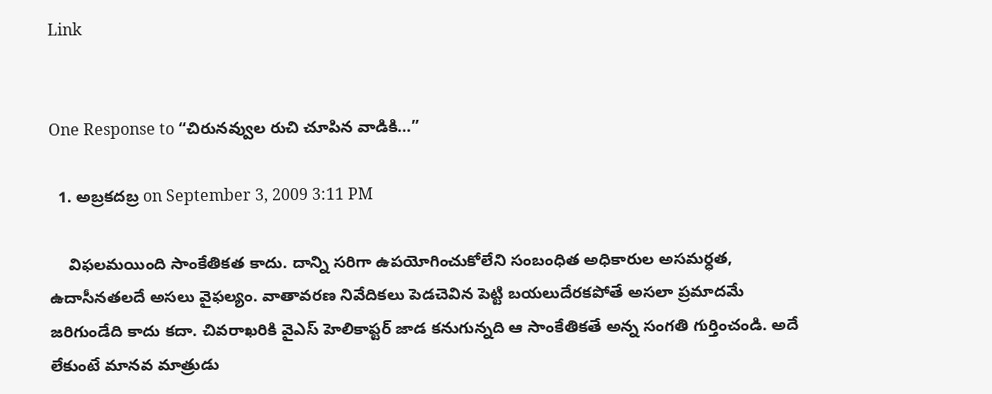Link


One Response to “చిరునవ్వుల రుచి చూపిన వాడికి…”

  1. అబ్రకదబ్ర on September 3, 2009 3:11 PM

    విఫలమయింది సాంకేతికత కాదు. దాన్ని సరిగా ఉపయోగించుకోలేని సంబంధిత అధికారుల అసమర్ధత, ఉదాసీనతలదే అసలు వైఫల్యం. వాతావరణ నివేదికలు పెడచెవిన పెట్టి బయలుదేరకపోతే అసలా ప్రమాదమే జరిగుండేది కాదు కదా. చివరాఖరికి వైఎస్ హెలికాప్టర్ జాడ కనుగున్నది ఆ సాంకేతికతే అన్న సంగతి గుర్తించండి. అదే లేకుంటే మానవ మాత్రుడు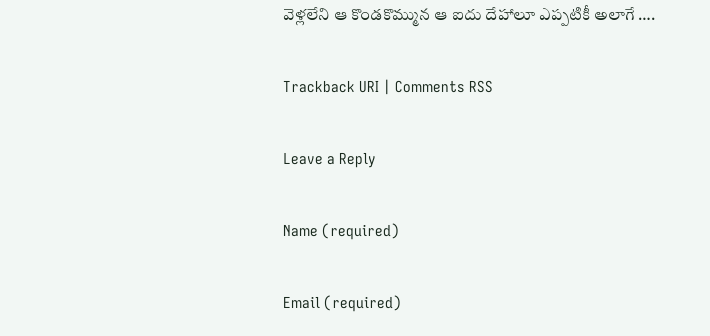వెళ్లలేని ఆ కొండకొమ్మున ఆ ఐదు దేహాలూ ఎప్పటికీ అలాగే ….

Trackback URI | Comments RSS

Leave a Reply

Name (required)

Email (required)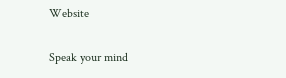Website

Speak your mind